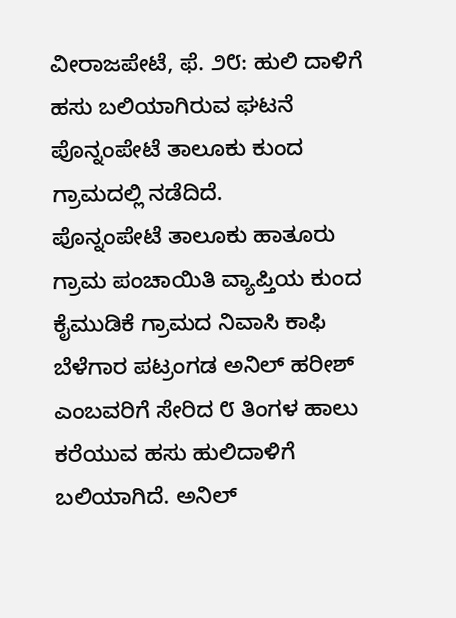ವೀರಾಜಪೇಟೆ, ಫೆ. ೨೮: ಹುಲಿ ದಾಳಿಗೆ ಹಸು ಬಲಿಯಾಗಿರುವ ಘಟನೆ ಪೊನ್ನಂಪೇಟೆ ತಾಲೂಕು ಕುಂದ ಗ್ರಾಮದಲ್ಲಿ ನಡೆದಿದೆ.
ಪೊನ್ನಂಪೇಟೆ ತಾಲೂಕು ಹಾತೂರು ಗ್ರಾಮ ಪಂಚಾಯಿತಿ ವ್ಯಾಪ್ತಿಯ ಕುಂದ ಕೈಮುಡಿಕೆ ಗ್ರಾಮದ ನಿವಾಸಿ ಕಾಫಿ ಬೆಳೆಗಾರ ಪಟ್ರಂಗಡ ಅನಿಲ್ ಹರೀಶ್ ಎಂಬವರಿಗೆ ಸೇರಿದ ೮ ತಿಂಗಳ ಹಾಲು ಕರೆಯುವ ಹಸು ಹುಲಿದಾಳಿಗೆ ಬಲಿಯಾಗಿದೆ. ಅನಿಲ್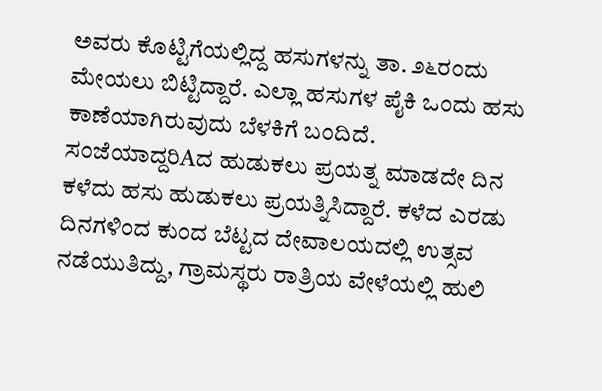ಅವರು ಕೊಟ್ಟಿಗೆಯಲ್ಲಿದ್ದ ಹಸುಗಳನ್ನು ತಾ. ೨೬ರಂದು ಮೇಯಲು ಬಿಟ್ಟಿದ್ದಾರೆ. ಎಲ್ಲಾ ಹಸುಗಳ ಪೈಕಿ ಒಂದು ಹಸು ಕಾಣೆಯಾಗಿರುವುದು ಬೆಳಕಿಗೆ ಬಂದಿದೆ.
ಸಂಜೆಯಾದ್ದರಿAದ ಹುಡುಕಲು ಪ್ರಯತ್ನ ಮಾಡದೇ ದಿನ ಕಳೆದು ಹಸು ಹುಡುಕಲು ಪ್ರಯತ್ನಿಸಿದ್ದಾರೆ. ಕಳೆದ ಎರಡು ದಿನಗಳಿಂದ ಕುಂದ ಬೆಟ್ಟದ ದೇವಾಲಯದಲ್ಲಿ ಉತ್ಸವ ನಡೆಯುತಿದ್ದು, ಗ್ರಾಮಸ್ಥರು ರಾತ್ರಿಯ ವೇಳೆಯಲ್ಲಿ ಹುಲಿ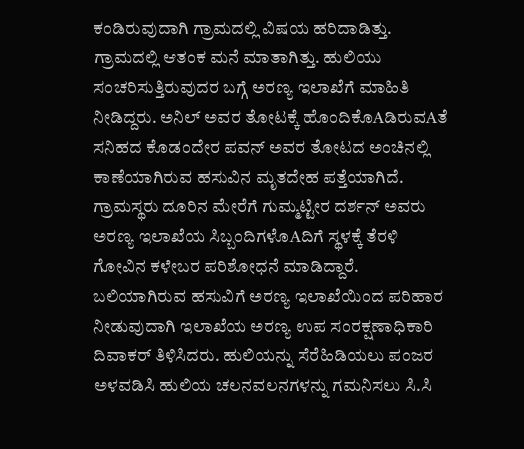ಕಂಡಿರುವುದಾಗಿ ಗ್ರಾಮದಲ್ಲಿ ವಿಷಯ ಹರಿದಾಡಿತ್ತು. ಗ್ರಾಮದಲ್ಲಿ ಆತಂಕ ಮನೆ ಮಾತಾಗಿತ್ತು. ಹುಲಿಯು ಸಂಚರಿಸುತ್ತಿರುವುದರ ಬಗ್ಗೆ ಅರಣ್ಯ ಇಲಾಖೆಗೆ ಮಾಹಿತಿ ನೀಡಿದ್ದರು. ಅನಿಲ್ ಅವರ ತೋಟಕ್ಕೆ ಹೊಂದಿಕೊAಡಿರುವAತೆ ಸನಿಹದ ಕೊಡಂದೇರ ಪವನ್ ಅವರ ತೋಟದ ಅಂಚಿನಲ್ಲಿ ಕಾಣೆಯಾಗಿರುವ ಹಸುವಿನ ಮೃತದೇಹ ಪತ್ತೆಯಾಗಿದೆ.
ಗ್ರಾಮಸ್ಥರು ದೂರಿನ ಮೇರೆಗೆ ಗುಮ್ಮಟ್ಟೀರ ದರ್ಶನ್ ಅವರು ಅರಣ್ಯ ಇಲಾಖೆಯ ಸಿಬ್ಬಂದಿಗಳೊAದಿಗೆ ಸ್ಥಳಕ್ಕೆ ತೆರಳಿ ಗೋವಿನ ಕಳೇಬರ ಪರಿಶೋಧನೆ ಮಾಡಿದ್ದಾರೆ. ಬಲಿಯಾಗಿರುವ ಹಸುವಿಗೆ ಅರಣ್ಯ ಇಲಾಖೆಯಿಂದ ಪರಿಹಾರ ನೀಡುವುದಾಗಿ ಇಲಾಖೆಯ ಅರಣ್ಯ ಉಪ ಸಂರಕ್ಷಣಾಧಿಕಾರಿ ದಿವಾಕರ್ ತಿಳಿಸಿದರು. ಹುಲಿಯನ್ನು ಸೆರೆಹಿಡಿಯಲು ಪಂಜರ ಅಳವಡಿಸಿ ಹುಲಿಯ ಚಲನವಲನಗಳನ್ನು ಗಮನಿಸಲು ಸಿ.ಸಿ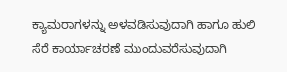ಕ್ಯಾಮರಾಗಳನ್ನು ಅಳವಡಿಸುವುದಾಗಿ ಹಾಗೂ ಹುಲಿ ಸೆರೆ ಕಾರ್ಯಾಚರಣೆ ಮುಂದುವರೆಸುವುದಾಗಿ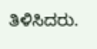ತಿಳಿಸಿದರು.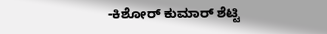-ಕಿಶೋರ್ ಕುಮಾರ್ ಶೆಟ್ಟಿ